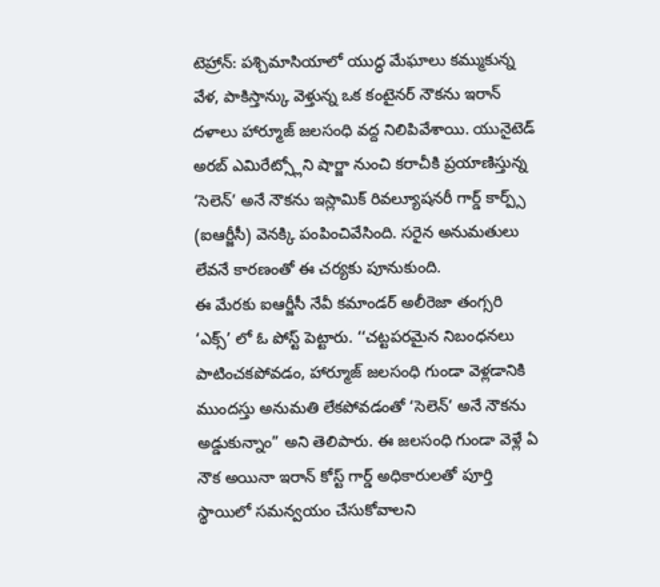టెహ్రాన్: పశ్చిమాసియాలో యుద్ధ మేఘాలు కమ్ముకున్న వేళ, పాకిస్తాన్కు వెళ్తున్న ఒక కంటైనర్ నౌకను ఇరాన్ దళాలు హార్మూజ్ జలసంధి వద్ద నిలిపివేశాయి. యునైటెడ్ అరబ్ ఎమిరేట్స్లోని షార్జా నుంచి కరాచీకి ప్రయాణిస్తున్న ‘సెలెన్’ అనే నౌకను ఇస్లామిక్ రివల్యూషనరీ గార్డ్ కార్ప్స్ (ఐఆర్జీసీ) వెనక్కి పంపించివేసింది. సరైన అనుమతులు లేవనే కారణంతో ఈ చర్యకు పూనుకుంది.
ఈ మేరకు ఐఆర్జీసీ నేవీ కమాండర్ అలీరెజా తంగ్సరి ‘ఎక్స్’ లో ఓ పోస్ట్ పెట్టారు. ‘‘చట్టపరమైన నిబంధనలు పాటించకపోవడం, హార్మూజ్ జలసంధి గుండా వెళ్లడానికి ముందస్తు అనుమతి లేకపోవడంతో ‘సెలెన్’ అనే నౌకను అడ్డుకున్నాం” అని తెలిపారు. ఈ జలసంధి గుండా వెళ్లే ఏ నౌక అయినా ఇరాన్ కోస్ట్ గార్డ్ అధికారులతో పూర్తి స్థాయిలో సమన్వయం చేసుకోవాలని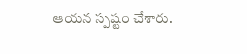ఆయన స్పష్టం చేశారు.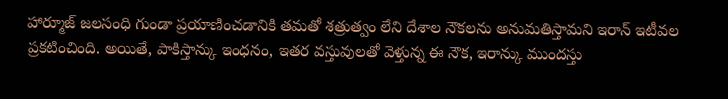హార్మూజ్ జలసంధి గుండా ప్రయాణించడానికి తమతో శత్రుత్వం లేని దేశాల నౌకలను అనుమతిస్తామని ఇరాన్ ఇటీవల ప్రకటించింది. అయితే, పాకిస్తాన్కు ఇంధనం, ఇతర వస్తువులతో వెళ్తున్న ఈ నౌక, ఇరాన్కు ముందస్తు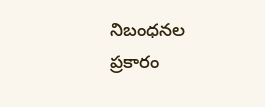నిబంధనల ప్రకారం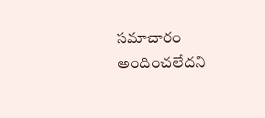సమాచారం అందించలేదని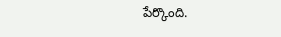పేర్కొంది.